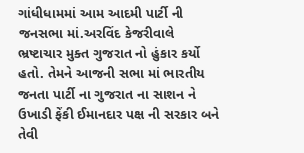ગાંધીધામમાં આમ આદમી પાર્ટી ની જનસભા માં.અરવિંદ કેજરીવાલે ભ્રષ્ટાચાર મુક્ત ગુજરાત નો હુંકાર કર્યો હતો. તેમને આજની સભા માં ભારતીય જનતા પાર્ટી ના ગુજરાત ના સાશન ને ઉખાડી ફેંકી ઈમાનદાર પક્ષ ની સરકાર બને તેવી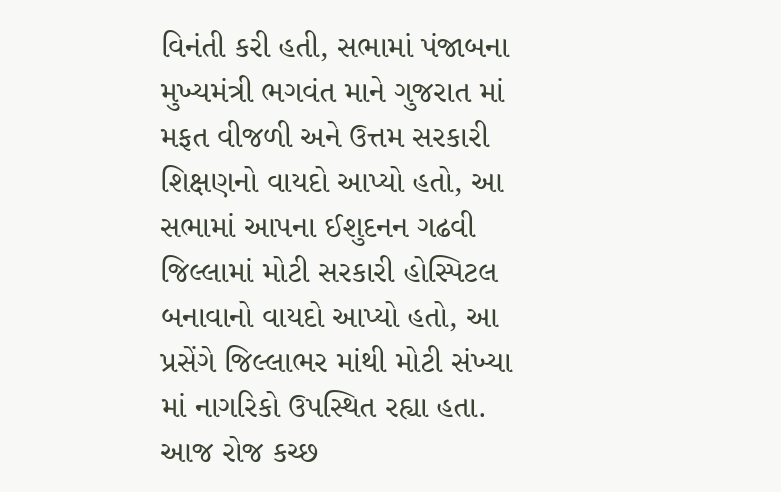વિનંતી કરી હતી, સભામાં પંજાબના મુખ્યમંત્રી ભગવંત માને ગુજરાત માં મફત વીજળી અને ઉત્તમ સરકારી શિક્ષણનો વાયદો આપ્યો હતો, આ સભામાં આપના ઈશુદનન ગઢવી જિલ્લામાં મોટી સરકારી હોસ્પિટલ બનાવાનો વાયદો આપ્યો હતો, આ પ્રસેંગે જિલ્લાભર માંથી મોટી સંખ્યા માં નાગરિકો ઉપસ્થિત રહ્યા હતા. આજ રોજ કચ્છ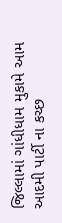જિલ્લામાં ગાંધીધામ મુકામે આમ આદમી પાર્ટી ના કચ્છ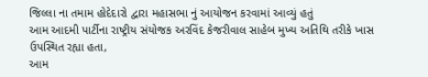જિલ્લા ના તમામ હોદેદારો દ્વારા મહાસભા નું આયોજન કરવામાં આવ્યું હતું
આમ આદમી પાર્ટીના રાષ્ટ્રીય સંયોજક અરવિંદ કેજરીવાલ સાહેબ મુખ્ય અતિથિ તરીકે ખાસ ઉપસ્થિત રહ્યા હતા,
આમ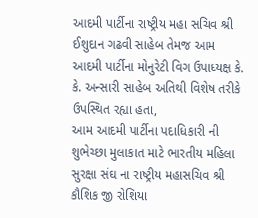આદમી પાર્ટીના રાષ્ટ્રીય મહા સચિવ શ્રી ઈશુદાન ગઢવી સાહેબ તેમજ આમ આદમી પાર્ટીના મોનુરેટી વિગ ઉપાધ્યક્ષ કે. કે. અન્સારી સાહેબ અતિથી વિશેષ તરીકે ઉપસ્થિત રહ્યા હતા,
આમ આદમી પાર્ટીના પદાધિકારી ની શુભેચ્છા મુલાકાત માટે ભારતીય મહિલા સુરક્ષા સંઘ ના રાષ્ટ્રીય મહાસચિવ શ્રી કૌશિક જી રોશિયા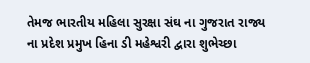તેમજ ભારતીય મહિલા સુરક્ષા સંઘ ના ગુજરાત રાજ્ય ના પ્રદેશ પ્રમુખ હિના ડી મહેશ્વરી દ્વારા શુભેચ્છા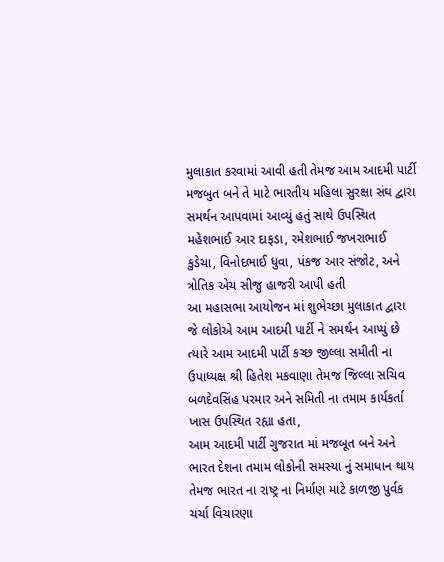મુલાકાત કરવામાં આવી હતી તેમજ આમ આદમી પાર્ટી મજબુત બને તે માટે ભારતીય મહિલા સુરક્ષા સંઘ દ્વારા સમર્થન આપવામાં આવ્યું હતું સાથે ઉપસ્થિત મહેશભાઈ આર દાફડા, રમેશભાઈ જખરાભાઈ કુડેચા, વિનોદભાઈ ધુવા, પંકજ આર સંજોટ, અને ત્રોતિક એચ સીજુ હાજરી આપી હતી
આ મહાસભા આયોજન માં શુભેચ્છા મુલાકાત દ્વારા જે લોકોએ આમ આદમી પાર્ટી ને સમર્થન આપ્યું છે ત્યારે આમ આદમી પાર્ટી કચ્છ જીલ્લા સમીતી ના ઉપાધ્યક્ષ શ્રી હિતેશ મકવાણા તેમજ જિલ્લા સચિવ બળદેવસિંહ પરમાર અને સમિતી ના તમામ કાર્યકર્તા ખાસ ઉપસ્થિત રહ્યા હતા,
આમ આદમી પાર્ટી ગુજરાત માં મજબૂત બને અને ભારત દેશના તમામ લોકોની સમસ્યા નું સમાધાન થાય તેમજ ભારત ના રાષ્ટ્ર ના નિર્માણ માટે કાળજી પુર્વક ચર્ચા વિચારણા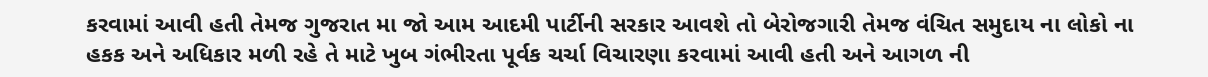કરવામાં આવી હતી તેમજ ગુજરાત મા જો આમ આદમી પાર્ટીની સરકાર આવશે તો બેરોજગારી તેમજ વંચિત સમુદાય ના લોકો ના હકક અને અધિકાર મળી રહે તે માટે ખુબ ગંભીરતા પૂર્વક ચર્ચા વિચારણા કરવામાં આવી હતી અને આગળ ની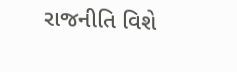રાજનીતિ વિશે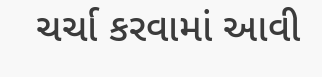ચર્ચા કરવામાં આવી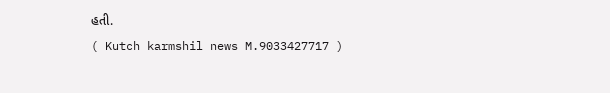હતી.
( Kutch karmshil news M.9033427717 )